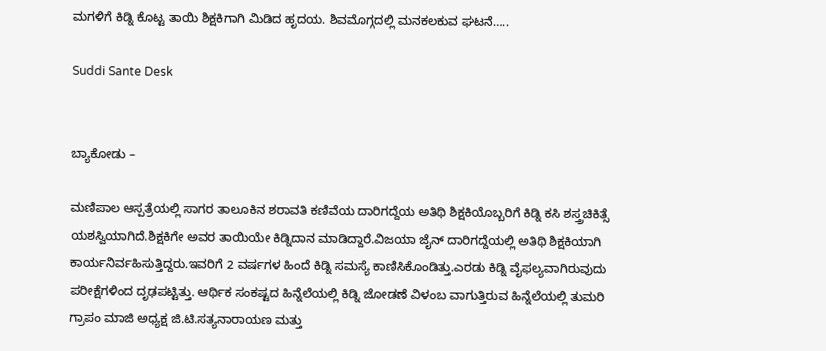ಮಗಳಿಗೆ ಕಿಡ್ನಿ ಕೊಟ್ಟ ತಾಯಿ ಶಿಕ್ಷಕಿಗಾಗಿ ಮಿಡಿದ ಹೃದಯ. ಶಿವಮೊಗ್ಗದಲ್ಲಿ ಮನಕಲಕುವ ಘಟನೆ…..

Suddi Sante Desk


ಬ್ಯಾಕೋಡು –

ಮಣಿಪಾಲ ಆಸ್ಪತ್ರೆಯಲ್ಲಿ ಸಾಗರ ತಾಲೂಕಿನ ಶರಾವತಿ ಕಣಿವೆಯ ದಾರಿಗದ್ದೆಯ ಅತಿಥಿ ಶಿಕ್ಷಕಿಯೊಬ್ಬರಿಗೆ ಕಿಡ್ನಿ ಕಸಿ ಶಸ್ತ್ರಚಿಕಿತ್ಸೆ ಯಶಸ್ವಿಯಾಗಿದೆ.ಶಿಕ್ಷಕಿಗೇ ಅವರ ತಾಯಿಯೇ ಕಿಡ್ನಿದಾನ ಮಾಡಿದ್ದಾರೆ.ವಿಜಯಾ ಜೈನ್ ದಾರಿಗದ್ದೆಯಲ್ಲಿ ಅತಿಥಿ ಶಿಕ್ಷಕಿಯಾಗಿ ಕಾರ್ಯನಿರ್ವಹಿಸುತ್ತಿದ್ದರು.ಇವರಿಗೆ 2 ವರ್ಷಗಳ ಹಿಂದೆ ಕಿಡ್ನಿ ಸಮಸ್ಯೆ ಕಾಣಿಸಿಕೊಂಡಿತ್ತು.ಎರಡು ಕಿಡ್ನಿ ವೈಫಲ್ಯವಾಗಿರುವುದು ಪರೀಕ್ಷೆಗಳಿಂದ ದೃಢಪಟ್ಟಿತ್ತು. ಆರ್ಥಿಕ ಸಂಕಷ್ಟದ ಹಿನ್ನೆಲೆಯಲ್ಲಿ ಕಿಡ್ನಿ ಜೋಡಣೆ ವಿಳಂಬ ವಾಗುತ್ತಿರುವ ಹಿನ್ನೆಲೆಯಲ್ಲಿ ತುಮರಿ ಗ್ರಾಪಂ ಮಾಜಿ ಅಧ್ಯಕ್ಷ ಜಿ.ಟಿ.ಸತ್ಯನಾರಾಯಣ ಮತ್ತು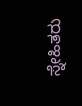ಸ್ನೇಹಿತರು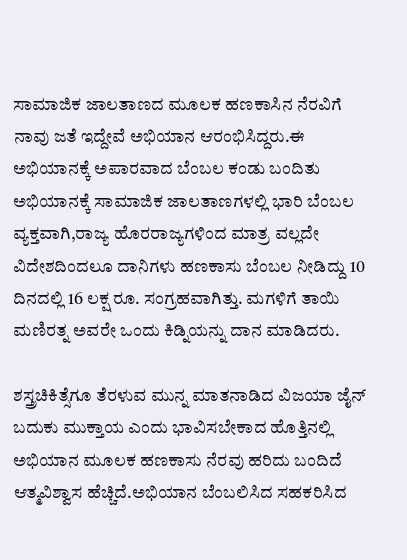ಸಾಮಾಜಿಕ ಜಾಲತಾಣದ ಮೂಲಕ ಹಣಕಾಸಿನ ನೆರವಿಗೆ ನಾವು ಜತೆ ಇದ್ದೇವೆ ಅಭಿಯಾನ ಆರಂಭಿಸಿದ್ದರು.ಈ ಅಭಿಯಾನಕ್ಕೆ ಅಪಾರವಾದ ಬೆಂಬಲ ಕಂಡು ಬಂದಿತು ಅಭಿಯಾನಕ್ಕೆ ಸಾಮಾಜಿಕ ಜಾಲತಾಣಗಳಲ್ಲಿ ಭಾರಿ ಬೆಂಬಲ ವ್ಯಕ್ತವಾಗಿ,ರಾಜ್ಯ ಹೊರರಾಜ್ಯಗಳಿಂದ ಮಾತ್ರ ವಲ್ಲದೇ ವಿದೇಶದಿಂದಲೂ ದಾನಿಗಳು ಹಣಕಾಸು ಬೆಂಬಲ ನೀಡಿದ್ದು 10 ದಿನದಲ್ಲಿ 16 ಲಕ್ಷ ರೂ. ಸಂಗ್ರಹವಾಗಿತ್ತು. ಮಗಳಿಗೆ ತಾಯಿ ಮಣಿರತ್ನ ಅವರೇ ಒಂದು ಕಿಡ್ನಿಯನ್ನು ದಾನ ಮಾಡಿದರು.

ಶಸ್ತ್ರಚಿಕಿತ್ಸೆಗೂ ತೆರಳುವ ಮುನ್ನ ಮಾತನಾಡಿದ ವಿಜಯಾ ಜೈನ್ ಬದುಕು ಮುಕ್ತಾಯ ಎಂದು ಭಾವಿಸಬೇಕಾದ ಹೊತ್ತಿನಲ್ಲಿ ಅಭಿಯಾನ ಮೂಲಕ ಹಣಕಾಸು ನೆರವು ಹರಿದು ಬಂದಿದೆ ಆತ್ಮವಿಶ್ವಾಸ ಹೆಚ್ಚಿದೆ.ಅಭಿಯಾನ ಬೆಂಬಲಿಸಿದ ಸಹಕರಿಸಿದ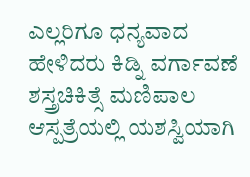ಎಲ್ಲರಿಗೂ ಧನ್ಯವಾದ ಹೇಳಿದರು ಕಿಡ್ನಿ ವರ್ಗಾವಣೆ ಶಸ್ತ್ರಚಿಕಿತ್ಸೆ ಮಣಿಪಾಲ ಆಸ್ಪತ್ರೆಯಲ್ಲಿ ಯಶಸ್ವಿಯಾಗಿ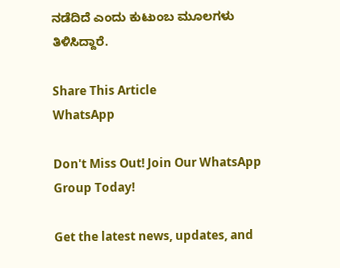ನಡೆದಿದೆ ಎಂದು ಕುಟುಂಬ ಮೂಲಗಳು ತಿಳಿಸಿದ್ದಾರೆ.

Share This Article
WhatsApp

Don't Miss Out! Join Our WhatsApp Group Today!

Get the latest news, updates, and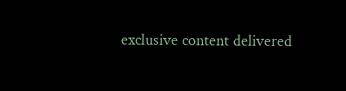exclusive content delivered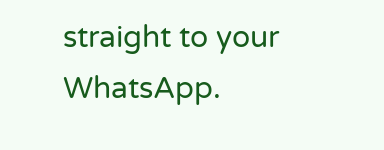straight to your WhatsApp.